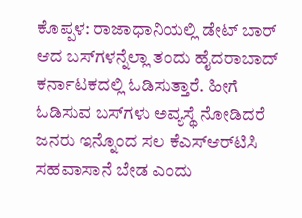ಕೊಪ್ಪಳ: ರಾಜಾಧಾನಿಯಲ್ಲಿ ಡೇಟ್ ಬಾರ್ ಆದ ಬಸ್‍ಗಳನ್ನೆಲ್ಲಾ ತಂದು ಹೈದರಾಬಾದ್ ಕರ್ನಾಟಕದಲ್ಲಿ ಓಡಿಸುತ್ತಾರೆ. ಹೀಗೆ ಓಡಿಸುವ ಬಸ್‍ಗಳು ಅವ್ಯಸ್ಥೆ ನೋಡಿದರೆ ಜನರು ಇನ್ನೊಂದ ಸಲ ಕೆಎಸ್ಆರ್‌ಟಿಸಿ ಸಹವಾಸಾನೆ ಬೇಡ ಎಂದು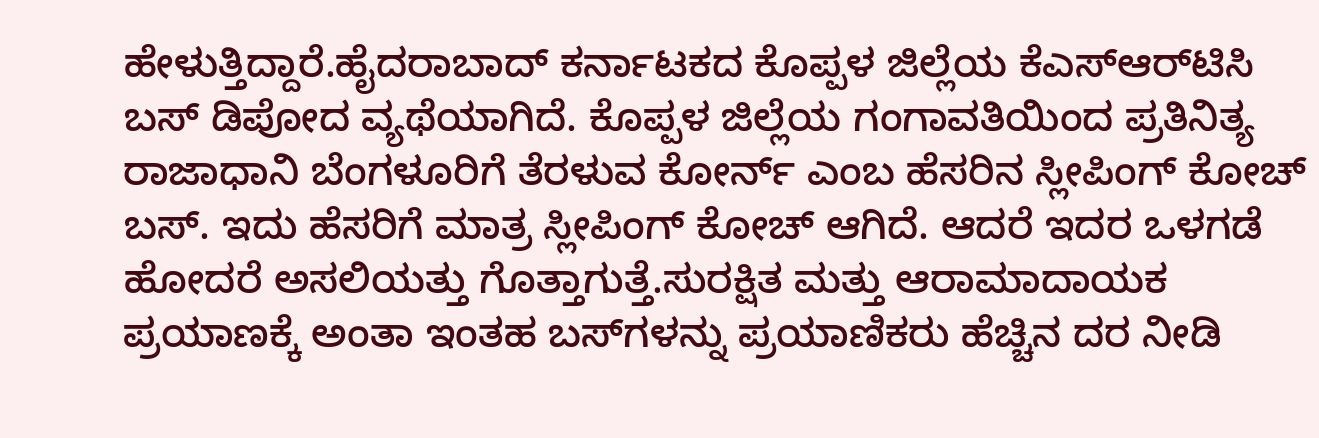ಹೇಳುತ್ತಿದ್ದಾರೆ.ಹೈದರಾಬಾದ್ ಕರ್ನಾಟಕದ ಕೊಪ್ಪಳ ಜಿಲ್ಲೆಯ ಕೆಎಸ್ಆರ್‌ಟಿಸಿ ಬಸ್ ಡಿಪೋದ ವ್ಯಥೆಯಾಗಿದೆ. ಕೊಪ್ಪಳ ಜಿಲ್ಲೆಯ ಗಂಗಾವತಿಯಿಂದ ಪ್ರತಿನಿತ್ಯ ರಾಜಾಧಾನಿ ಬೆಂಗಳೂರಿಗೆ ತೆರಳುವ ಕೋರ್ನ್ ಎಂಬ ಹೆಸರಿನ ಸ್ಲೀಪಿಂಗ್ ಕೋಚ್ ಬಸ್. ಇದು ಹೆಸರಿಗೆ ಮಾತ್ರ ಸ್ಲೀಪಿಂಗ್ ಕೋಚ್ ಆಗಿದೆ. ಆದರೆ ಇದರ ಒಳಗಡೆ ಹೋದರೆ ಅಸಲಿಯತ್ತು ಗೊತ್ತಾಗುತ್ತೆ.ಸುರಕ್ಷಿತ ಮತ್ತು ಆರಾಮಾದಾಯಕ ಪ್ರಯಾಣಕ್ಕೆ ಅಂತಾ ಇಂತಹ ಬಸ್‍ಗಳನ್ನು ಪ್ರಯಾಣಿಕರು ಹೆಚ್ಚಿನ ದರ ನೀಡಿ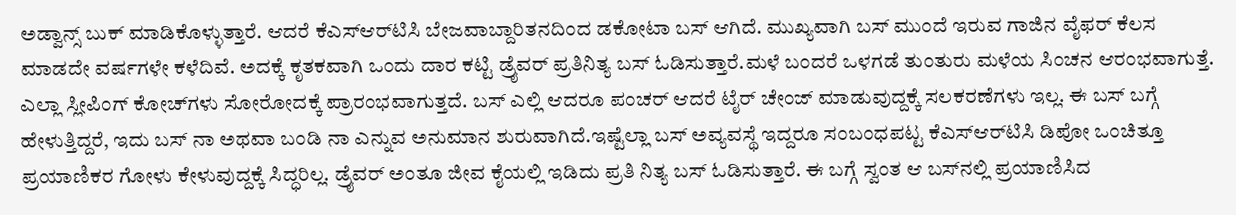ಅಡ್ವಾನ್ಸ್ ಬುಕ್ ಮಾಡಿಕೊಳ್ಳುತ್ತಾರೆ. ಆದರೆ ಕೆಎಸ್ಆರ್‌ಟಿಸಿ ಬೇಜವಾಬ್ದಾರಿತನದಿಂದ ಡಕೋಟಾ ಬಸ್ ಆಗಿದೆ. ಮುಖ್ಯವಾಗಿ ಬಸ್ ಮುಂದೆ ಇರುವ ಗಾಜಿನ ವೈಫರ್ ಕೆಲಸ ಮಾಡದೇ ವರ್ಷಗಳೇ ಕಳೆದಿವೆ. ಅದಕ್ಕೆ ಕೃತಕವಾಗಿ ಒಂದು ದಾರ ಕಟ್ಟಿ ಡ್ರೈವರ್ ಪ್ರತಿನಿತ್ಯ ಬಸ್ ಓಡಿಸುತ್ತಾರೆ.ಮಳೆ ಬಂದರೆ ಒಳಗಡೆ ತುಂತುರು ಮಳೆಯ ಸಿಂಚನ ಆರಂಭವಾಗುತ್ತೆ. ಎಲ್ಲಾ ಸ್ಲೀಪಿಂಗ್ ಕೋಚ್‍ಗಳು ಸೋರೋದಕ್ಕೆ ಪ್ರಾರಂಭವಾಗುತ್ತದೆ. ಬಸ್ ಎಲ್ಲಿ ಆದರೂ ಪಂಚರ್ ಆದರೆ ಟೈರ್ ಚೇಂಜ್ ಮಾಡುವುದ್ದಕ್ಕೆ ಸಲಕರಣೆಗಳು ಇಲ್ಲ. ಈ ಬಸ್ ಬಗ್ಗೆ ಹೇಳುತ್ತಿದ್ದರೆ, ಇದು ಬಸ್ ನಾ ಅಥವಾ ಬಂಡಿ ನಾ ಎನ್ನುವ ಅನುಮಾನ ಶುರುವಾಗಿದೆ.ಇಷ್ಟೆಲ್ಲಾ ಬಸ್ ಅವ್ಯವಸ್ಥೆ ಇದ್ದರೂ ಸಂಬಂಧಪಟ್ಟ ಕೆಎಸ್ಆರ್‌ಟಿಸಿ ಡಿಪೋ ಒಂಚಿತ್ತೂ ಪ್ರಯಾಣಿಕರ ಗೋಳು ಕೇಳುವುದ್ದಕ್ಕೆ ಸಿದ್ಧರಿಲ್ಲ. ಡ್ರೈವರ್ ಅಂತೂ ಜೀವ ಕೈಯಲ್ಲಿ ಇಡಿದು ಪ್ರತಿ ನಿತ್ಯ ಬಸ್ ಓಡಿಸುತ್ತಾರೆ. ಈ ಬಗ್ಗೆ ಸ್ವಂತ ಆ ಬಸ್‍ನಲ್ಲಿ ಪ್ರಯಾಣಿಸಿದ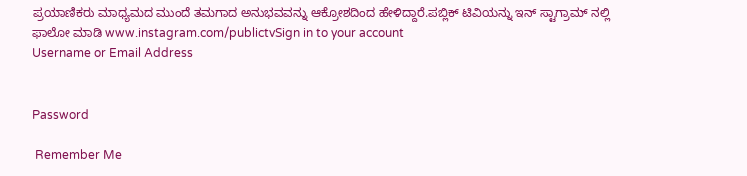ಪ್ರಯಾಣಿಕರು ಮಾಧ್ಯಮದ ಮುಂದೆ ತಮಗಾದ ಅನುಭವವನ್ನು ಆಕ್ರೋಶದಿಂದ ಹೇಳಿದ್ದಾರೆ.ಪಬ್ಲಿಕ್ ಟಿವಿಯನ್ನು ಇನ್ ಸ್ಟಾಗ್ರಾಮ್ ನಲ್ಲಿ ಫಾಲೋ ಮಾಡಿ www.instagram.com/publictvSign in to your account
Username or Email Address


Password

 Remember Me